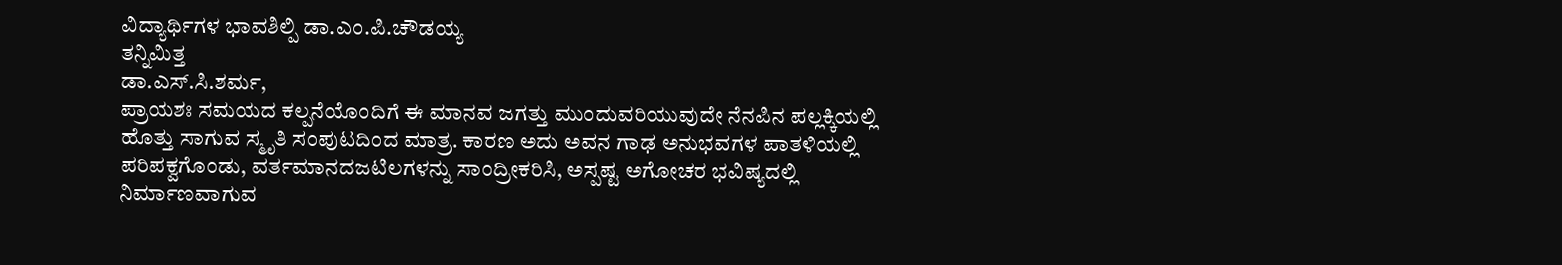ವಿದ್ಯಾರ್ಥಿಗಳ ಭಾವಶಿಲ್ಪಿ ಡಾ.ಎಂ.ಪಿ.ಚೌಡಯ್ಯ
ತನ್ನಿಮಿತ್ತ
ಡಾ.ಎಸ್‌.ಸಿ.ಶರ್ಮ,
ಪ್ರಾಯಶಃ ಸಮಯದ ಕಲ್ಪನೆಯೊಂದಿಗೆ ಈ ಮಾನವ ಜಗತ್ತು ಮುಂದುವರಿಯುವುದೇ ನೆನಪಿನ ಪಲ್ಲಕ್ಕಿಯಲ್ಲಿ ಹೊತ್ತು ಸಾಗುವ ಸ್ಮೃತಿ ಸಂಪುಟದಿಂದ ಮಾತ್ರ. ಕಾರಣ ಅದು ಅವನ ಗಾಢ ಅನುಭವಗಳ ಪಾತಳಿಯಲ್ಲಿ ಪರಿಪಕ್ವಗೊಂಡು, ವರ್ತಮಾನದಜಟಿಲಗಳನ್ನು ಸಾಂದ್ರೀಕರಿಸಿ, ಅಸ್ಪಷ್ಟ ಅಗೋಚರ ಭವಿಷ್ಯದಲ್ಲಿ ನಿರ್ಮಾಣವಾಗುವ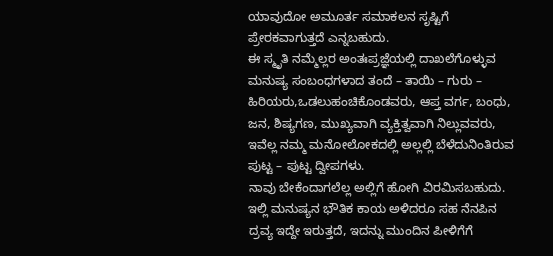ಯಾವುದೋ ಅಮೂರ್ತ ಸಮಾಕಲನ ಸೃಷ್ಟಿಗೆ ಪ್ರೇರಕವಾಗುತ್ತದೆ ಎನ್ನಬಹುದು.
ಈ ಸ್ಮೃತಿ ನಮ್ಮೆಲ್ಲರ ಅಂತಃಪ್ರಜ್ಞೆಯಲ್ಲಿ ದಾಖಲೆಗೊಳ್ಳುವ ಮನುಷ್ಯ ಸಂಬಂಧಗಳಾದ ತಂದೆ – ತಾಯಿ – ಗುರು – ಹಿರಿಯರು,ಒಡಲುಹಂಚಿಕೊಂಡವರು, ಆಪ್ತ ವರ್ಗ, ಬಂಧು, ಜನ, ಶಿಷ್ಯಗಣ, ಮುಖ್ಯವಾಗಿ ವ್ಯಕ್ತಿತ್ವವಾಗಿ ನಿಲ್ಲುವವರು, ಇವೆಲ್ಲ ನಮ್ಮ ಮನೋಲೋಕದಲ್ಲಿ ಅಲ್ಲಲ್ಲಿ ಬೆಳೆದುನಿಂತಿರುವ ಪುಟ್ಟ – ಪುಟ್ಟ ದ್ವೀಪಗಳು.
ನಾವು ಬೇಕೆಂದಾಗಲೆಲ್ಲ ಅಲ್ಲಿಗೆ ಹೋಗಿ ವಿರಮಿಸಬಹುದು. ಇಲ್ಲಿ ಮನುಷ್ಯನ ಭೌತಿಕ ಕಾಯ ಅಳಿದರೂ ಸಹ ನೆನಪಿನ ದ್ರವ್ಯ ಇದ್ದೇ ಇರುತ್ತದೆ, ಇದನ್ನು ಮುಂದಿನ ಪೀಳಿಗೆಗೆ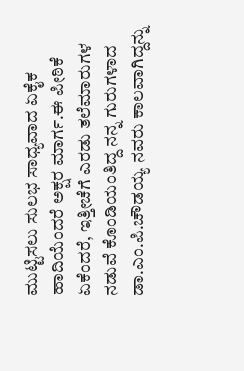ಮುಟ್ಟಿಸಲು ಸುಲಭ ಸಾಧ್ಯವಾದ ಏಕೈಕ ಹಾದಿಯೆಂದರೆ ಅಕ್ಷರ ಮಾರ್ಗ.ಈ ಪೀಠಿಕೆ ಏಕೆಂದರೆ, ಇತ್ತೀಚೆಗೆ ಎರಡು ತಲೆಮಾರುಗಳ ನಡುವೆ ಕೊಂಡಿಯಂತಿದ್ದ ನನ್ನ ಗುರುಗಳಾದ ಡಾ.ಎಂ.ಪಿ.ಚೌಡಯ್ಯ ನವರು ಕಾಲವಾಗಿದ್ದನ್ನು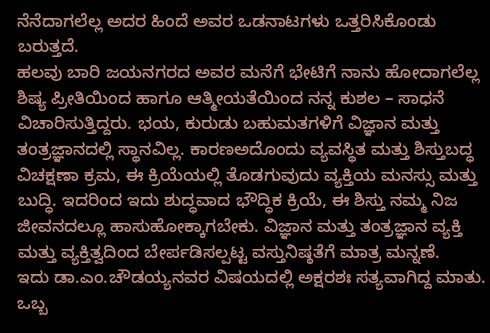ನೆನೆದಾಗಲೆಲ್ಲ ಅದರ ಹಿಂದೆ ಅವರ ಒಡನಾಟಗಳು ಒತ್ತರಿಸಿಕೊಂಡು ಬರುತ್ತದೆ.
ಹಲವು ಬಾರಿ ಜಯನಗರದ ಅವರ ಮನೆಗೆ ಭೇಟಿಗೆ ನಾನು ಹೋದಾಗಲೆಲ್ಲ ಶಿಷ್ಯ ಪ್ರೀತಿಯಿಂದ ಹಾಗೂ ಆತ್ಮೀಯತೆಯಿಂದ ನನ್ನ ಕುಶಲ – ಸಾಧನೆ ವಿಚಾರಿಸುತ್ತಿದ್ದರು. ಭಯ, ಕುರುಡು ಬಹುಮತಗಳಿಗೆ ವಿಜ್ಞಾನ ಮತ್ತು ತಂತ್ರಜ್ಞಾನದಲ್ಲಿ ಸ್ಥಾನವಿಲ್ಲ. ಕಾರಣಅದೊಂದು ವ್ಯವಸ್ಥಿತ ಮತ್ತು ಶಿಸ್ತುಬದ್ಧ ವಿಚಕ್ಷಣಾ ಕ್ರಮ, ಈ ಕ್ರಿಯೆಯಲ್ಲಿ ತೊಡಗುವುದು ವ್ಯಕ್ತಿಯ ಮನಸ್ಸು ಮತ್ತು ಬುದ್ಧಿ. ಇದರಿಂದ ಇದು ಶುದ್ಧವಾದ ಭೌದ್ಧಿಕ ಕ್ರಿಯೆ, ಈ ಶಿಸ್ತು ನಮ್ಮ ನಿಜ ಜೀವನದಲ್ಲೂ ಹಾಸುಹೋಕ್ಕಾಗಬೇಕು. ವಿಜ್ಞಾನ ಮತ್ತು ತಂತ್ರಜ್ಞಾನ ವ್ಯಕ್ತಿ ಮತ್ತು ವ್ಯಕ್ತಿತ್ವದಿಂದ ಬೇರ್ಪಡಿಸಲ್ಪಟ್ಟ ವಸ್ತುನಿಷ್ಠತೆಗೆ ಮಾತ್ರ ಮನ್ನಣೆ.
ಇದು ಡಾ.ಎಂ.ಚೌಡಯ್ಯನವರ ವಿಷಯದಲ್ಲಿ ಅಕ್ಷರಶಃ ಸತ್ಯವಾಗಿದ್ದ ಮಾತು. ಒಬ್ಬ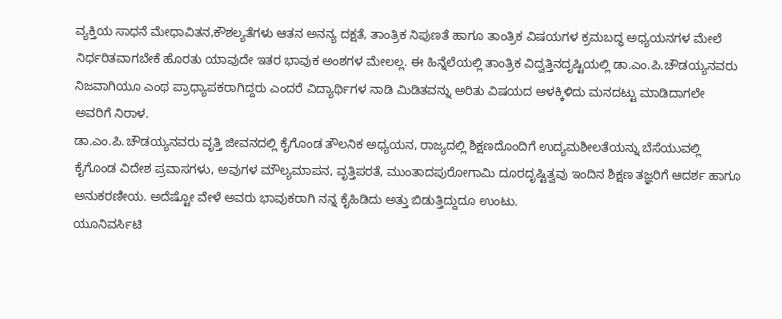ವ್ಯಕ್ತಿಯ ಸಾಧನೆ ಮೇಧಾವಿತನ,ಕೌಶಲ್ಯತೆಗಳು ಆತನ ಅನನ್ಯ ದಕ್ಷತೆ, ತಾಂತ್ರಿಕ ನಿಪುಣತೆ ಹಾಗೂ ತಾಂತ್ರಿಕ ವಿಷಯಗಳ ಕ್ರಮಬದ್ಧ ಅಧ್ಯಯನಗಳ ಮೇಲೆ ನಿರ್ಧರಿತವಾಗಬೇಕೆ ಹೊರತು ಯಾವುದೇ ಇತರ ಭಾವುಕ ಅಂಶಗಳ ಮೇಲಲ್ಲ. ಈ ಹಿನ್ನೆಲೆಯಲ್ಲಿ ತಾಂತ್ರಿಕ ವಿದ್ವತ್ತಿನದೃಷ್ಟಿಯಲ್ಲಿ ಡಾ.ಎಂ.ಪಿ.ಚೌಡಯ್ಯನವರು ನಿಜವಾಗಿಯೂ ಎಂಥ ಪ್ರಾಧ್ಯಾಪಕರಾಗಿದ್ದರು ಎಂದರೆ ವಿದ್ಯಾರ್ಥಿಗಳ ನಾಡಿ ಮಿಡಿತವನ್ನು ಅರಿತು ವಿಷಯದ ಆಳಕ್ಕಿಳಿದು ಮನದಟ್ಟು ಮಾಡಿದಾಗಲೇ ಅವರಿಗೆ ನಿರಾಳ.
ಡಾ.ಎಂ.ಪಿ.ಚೌಡಯ್ಯನವರು ವೃತ್ತಿ ಜೀವನದಲ್ಲಿ ಕೈಗೊಂಡ ತೌಲನಿಕ ಅಧ್ಯಯನ, ರಾಜ್ಯದಲ್ಲಿ ಶಿಕ್ಷಣದೊಂದಿಗೆ ಉದ್ಯಮಶೀಲತೆಯನ್ನು ಬೆಸೆಯುವಲ್ಲಿ ಕೈಗೊಂಡ ವಿದೇಶ ಪ್ರವಾಸಗಳು, ಅವುಗಳ ಮೌಲ್ಯಮಾಪನ, ವೃತ್ತಿಪರತೆ, ಮುಂತಾದಪುರೋಗಾಮಿ ದೂರದೃಷ್ಟಿತ್ವವು ಇಂದಿನ ಶಿಕ್ಷಣ ತಜ್ಞರಿಗೆ ಆದರ್ಶ ಹಾಗೂ ಅನುಕರಣೀಯ. ಅದೆಷ್ಟೋ ವೇಳೆ ಅವರು ಭಾವುಕರಾಗಿ ನನ್ನ ಕೈಹಿಡಿದು ಅತ್ತು ಬಿಡುತ್ತಿದ್ದುದೂ ಉಂಟು.
ಯೂನಿವರ್ಸಿಟಿ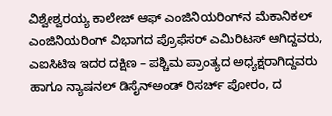ವಿಶ್ವೇಶ್ವರಯ್ಯ ಕಾಲೇಜ್ ಆಫ್ ಎಂಜಿನಿಯರಿಂಗ್‌ನ ಮೆಕಾನಿಕಲ್ ಎಂಜಿನಿಯರಿಂಗ್ ವಿಭಾಗದ ಪ್ರೊಫೆಸರ್ ಎಮಿರಿಟಸ್ ಆಗಿದ್ದವರು, ಎಐಸಿಟಿಇ ಇದರ ದಕ್ಷಿಣ – ಪಶ್ಚಿಮ ಪ್ರಾಂತ್ಯದ ಅಧ್ಯಕ್ಷರಾಗಿದ್ದವರು ಹಾಗೂ ನ್ಯಾಷನಲ್ ಡಿಸೈನ್ಅಂಡ್ ರಿಸರ್ಚ್ ಪೋರಂ, ದ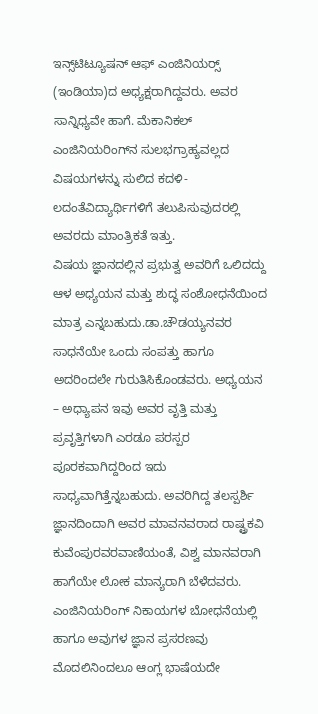ಇನ್ಸ್‌ಟಿಟ್ಯೂಷನ್ ಆಫ್ ಎಂಜಿನಿಯರ‍್ಸ್ (ಇಂಡಿಯಾ)ದ ಅಧ್ಯಕ್ಷರಾಗಿದ್ದವರು. ಅವರ ಸಾನ್ನಿಧ್ಯವೇ ಹಾಗೆ. ಮೆಕಾನಿಕಲ್ ಎಂಜಿನಿಯರಿಂಗ್‌ನ ಸುಲಭಗ್ರಾಹ್ಯವಲ್ಲದ ವಿಷಯಗಳನ್ನು ಸುಲಿದ ಕದಳಿ-ಲದಂತೆವಿದ್ಯಾರ್ಥಿಗಳಿಗೆ ತಲುಪಿಸುವುದರಲ್ಲಿ ಅವರದು ಮಾಂತ್ರಿಕತೆ ಇತ್ತು.
ವಿಷಯ ಜ್ಞಾನದಲ್ಲಿನ ಪ್ರಭುತ್ವ ಅವರಿಗೆ ಒಲಿದದ್ದು ಆಳ ಅಧ್ಯಯನ ಮತ್ತು ಶುದ್ಧ ಸಂಶೋಧನೆಯಿಂದ ಮಾತ್ರ ಎನ್ನಬಹುದು.ಡಾ.ಚೌಡಯ್ಯನವರ ಸಾಧನೆಯೇ ಒಂದು ಸಂಪತ್ತು ಹಾಗೂ ಅದರಿಂದಲೇ ಗುರುತಿಸಿಕೊಂಡವರು. ಅಧ್ಯಯನ – ಅಧ್ಯಾಪನ ಇವು ಅವರ ವೃತ್ತಿ ಮತ್ತು ಪ್ರವೃತ್ತಿಗಳಾಗಿ ಎರಡೂ ಪರಸ್ಪರ ಪೂರಕವಾಗಿದ್ದರಿಂದ ಇದು ಸಾಧ್ಯವಾಗಿತ್ತೆನ್ನಬಹುದು. ಅವರಿಗಿದ್ದ ತಲಸ್ಪರ್ಶಿ ಜ್ಞಾನದಿಂದಾಗಿ ಅವರ ಮಾವನವರಾದ ರಾಷ್ಟ್ರಕವಿ ಕುವೆಂಪುರವರವಾಣಿಯಂತೆ, ವಿಶ್ವ ಮಾನವರಾಗಿ ಹಾಗೆಯೇ ಲೋಕ ಮಾನ್ಯರಾಗಿ ಬೆಳೆದವರು.
ಎಂಜಿನಿಯರಿಂಗ್ ನಿಕಾಯಗಳ ಬೋಧನೆಯಲ್ಲಿ ಹಾಗೂ ಅವುಗಳ ಜ್ಞಾನ ಪ್ರಸರಣವು ಮೊದಲಿನಿಂದಲೂ ಆಂಗ್ಲ ಭಾಷೆಯದೇ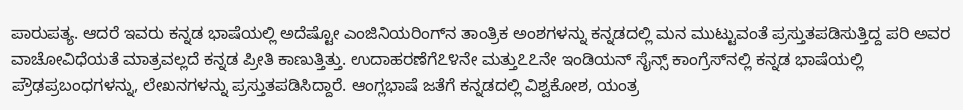ಪಾರುಪತ್ಯ. ಆದರೆ ಇವರು ಕನ್ನಡ ಭಾಷೆಯಲ್ಲಿ ಅದೆಷ್ಟೋ ಎಂಜಿನಿಯರಿಂಗ್‌ನ ತಾಂತ್ರಿಕ ಅಂಶಗಳನ್ನು ಕನ್ನಡದಲ್ಲಿ ಮನ ಮುಟ್ಟುವಂತೆ ಪ್ರಸ್ತುತಪಡಿಸುತ್ತಿದ್ದ ಪರಿ ಅವರ ವಾಚೋವಿಧೆಯತೆ ಮಾತ್ರವಲ್ಲದೆ ಕನ್ನಡ ಪ್ರೀತಿ ಕಾಣುತ್ತಿತ್ತು. ಉದಾಹರಣೆಗೆ೭೪ನೇ ಮತ್ತು೭೭ನೇ ಇಂಡಿಯನ್ ಸೈನ್ಸ್ ಕಾಂಗ್ರೆಸ್‌ನಲ್ಲಿ ಕನ್ನಡ ಭಾಷೆಯಲ್ಲಿ ಪ್ರೌಢಪ್ರಬಂಧಗಳನ್ನು, ಲೇಖನಗಳನ್ನು ಪ್ರಸ್ತುತಪಡಿಸಿದ್ದಾರೆ. ಆಂಗ್ಲಭಾಷೆ ಜತೆಗೆ ಕನ್ನಡದಲ್ಲಿ ವಿಶ್ವಕೋಶ, ಯಂತ್ರ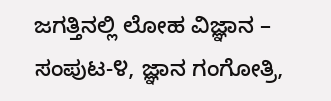ಜಗತ್ತಿನಲ್ಲಿ ಲೋಹ ವಿಜ್ಞಾನ – ಸಂಪುಟ-೪, ಜ್ಞಾನ ಗಂಗೋತ್ರಿ,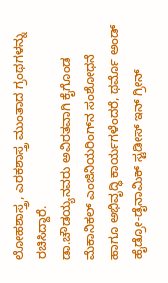ಲೋಹಶಾಸ್ತ್ರ, ಎರಕಶಾಸ್ತ್ರ ಮುಂತಾದ ಗ್ರಂಥಗಳನ್ನು ರಚಿಸಿದ್ದಾರೆ.
ಡಾ.ಚೌಡಯ್ಯನವರು ಅವಿರತವಾಗಿ ಕೈಗೊಂಡ ಮೆಕಾನಿಕಲ್ ಎಂಜಿನಿಯರಿಂಗ್‌ನ ಸಂಶೋಧನೆ ಹಾಗೂ ಅಭಿವೃದ್ಧಿ ಕಾರ್ಯಗಳೆಂದರೆ, ಥರ್ಮೊ ಅಂಡ್ ಹೈಡ್ರೋ-ಡೈನಾಮಿಕ್ ಸ್ಟಡೀಸ್ ಇನ್ ಗ್ರೀನ್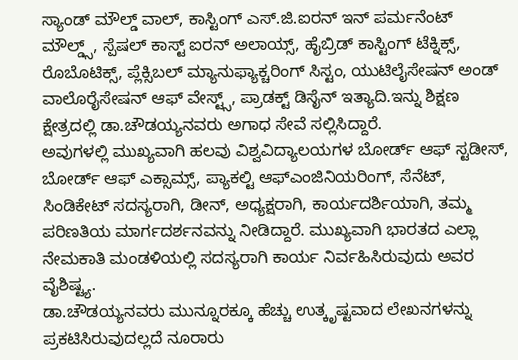ಸ್ಯಾಂಡ್ ಮೌಲ್ಡ್ ವಾಲ್, ಕಾಸ್ಟಿಂಗ್ ಎಸ್.ಜಿ.ಐರನ್ ಇನ್ ಪರ್ಮನೆಂಟ್ ಮೌಲ್ಡ್ಸ್, ಸ್ಪೆಷಲ್ ಕಾಸ್ಟ್ ಐರನ್ ಅಲಾಯ್ಸ್, ಹೈಬ್ರಿಡ್ ಕಾಸ್ಟಿಂಗ್ ಟೆಕ್ನಿಕ್ಸ್, ರೊಬೊಟಿಕ್ಸ್, ಪ್ಲೆಕ್ಸಿಬಲ್ ಮ್ಯಾನುಫ್ಯಾಕ್ಚರಿಂಗ್ ಸಿಸ್ಟಂ, ಯುಟಿಲೈಸೇಷನ್ ಅಂಡ್ ವಾಲೊರೈಸೇಷನ್ ಆಫ್ ವೇಸ್ಟ್ಸ್, ಪ್ರಾಡಕ್ಟ್ ಡಿಸೈನ್ ಇತ್ಯಾದಿ.ಇನ್ನು ಶಿಕ್ಷಣ ಕ್ಷೇತ್ರದಲ್ಲಿ ಡಾ.ಚೌಡಯ್ಯನವರು ಅಗಾಧ ಸೇವೆ ಸಲ್ಲಿಸಿದ್ದಾರೆ.
ಅವುಗಳಲ್ಲಿ ಮುಖ್ಯವಾಗಿ ಹಲವು ವಿಶ್ವವಿದ್ಯಾಲಯಗಳ ಬೋರ್ಡ್ ಆಫ್ ಸ್ಟಡೀಸ್, ಬೋರ್ಡ್ ಆಫ್ ಎಕ್ಸಾಮ್ಸ್, ಪ್ಯಾಕಲ್ಟಿ ಆಫ್ಎಂಜಿನಿಯರಿಂಗ್, ಸೆನೆಟ್, ಸಿಂಡಿಕೇಟ್ ಸದಸ್ಯರಾಗಿ, ಡೀನ್, ಅಧ್ಯಕ್ಷರಾಗಿ, ಕಾರ್ಯದರ್ಶಿಯಾಗಿ, ತಮ್ಮ ಪರಿಣತಿಯ ಮಾರ್ಗದರ್ಶನವನ್ನು ನೀಡಿದ್ದಾರೆ. ಮುಖ್ಯವಾಗಿ ಭಾರತದ ಎಲ್ಲಾ ನೇಮಕಾತಿ ಮಂಡಳಿಯಲ್ಲಿ ಸದಸ್ಯರಾಗಿ ಕಾರ್ಯ ನಿರ್ವಹಿಸಿರುವುದು ಅವರ ವೈಶಿಷ್ಟ್ಯ.
ಡಾ.ಚೌಡಯ್ಯನವರು ಮುನ್ನೂರಕ್ಕೂ ಹೆಚ್ಚು ಉತ್ಕೃಷ್ಟವಾದ ಲೇಖನಗಳನ್ನು ಪ್ರಕಟಿಸಿರುವುದಲ್ಲದೆ ನೂರಾರು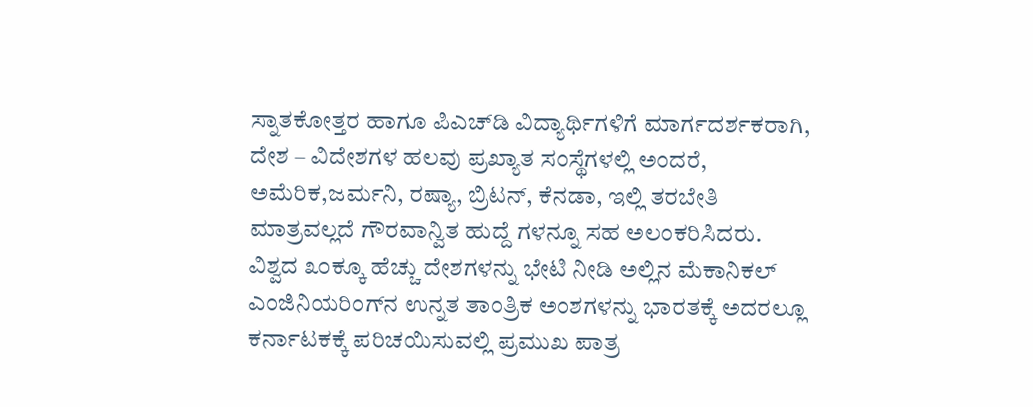ಸ್ನಾತಕೋತ್ತರ ಹಾಗೂ ಪಿಎಚ್‌ಡಿ ವಿದ್ಯಾರ್ಥಿಗಳಿಗೆ ಮಾರ್ಗದರ್ಶಕರಾಗಿ, ದೇಶ – ವಿದೇಶಗಳ ಹಲವು ಪ್ರಖ್ಯಾತ ಸಂಸ್ಥೆಗಳಲ್ಲಿ ಅಂದರೆ, ಅಮೆರಿಕ,ಜರ್ಮನಿ, ರಷ್ಯಾ, ಬ್ರಿಟನ್, ಕೆನಡಾ, ಇಲ್ಲಿ ತರಬೇತಿ ಮಾತ್ರವಲ್ಲದೆ ಗೌರವಾನ್ವಿತ ಹುದ್ದೆ ಗಳನ್ನೂ ಸಹ ಅಲಂಕರಿಸಿದರು. ವಿಶ್ವದ ೩೦ಕ್ಕೂ ಹೆಚ್ಚು ದೇಶಗಳನ್ನು ಭೇಟಿ ನೀಡಿ ಅಲ್ಲಿನ ಮೆಕಾನಿಕಲ್ ಎಂಜಿನಿಯರಿಂಗ್‌ನ ಉನ್ನತ ತಾಂತ್ರಿಕ ಅಂಶಗಳನ್ನು ಭಾರತಕ್ಕೆ ಅದರಲ್ಲೂ ಕರ್ನಾಟಕಕ್ಕೆ ಪರಿಚಯಿಸುವಲ್ಲಿ ಪ್ರಮುಖ ಪಾತ್ರ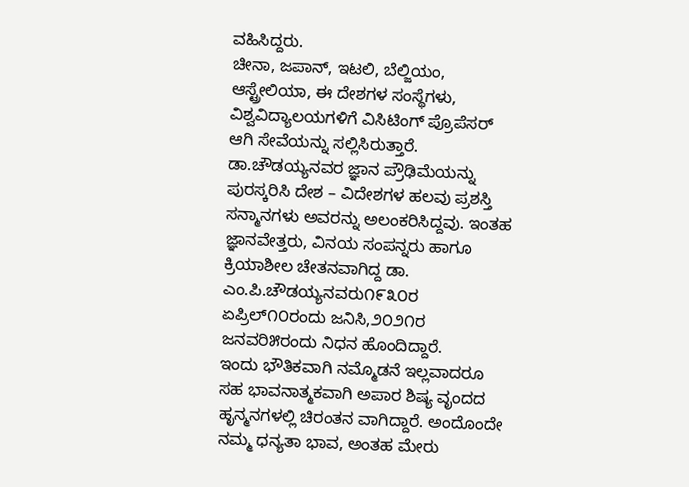ವಹಿಸಿದ್ದರು.
ಚೀನಾ, ಜಪಾನ್, ಇಟಲಿ, ಬೆಲ್ಜಿಯಂ, ಆಸ್ಟ್ರೇಲಿಯಾ, ಈ ದೇಶಗಳ ಸಂಸ್ಥೆಗಳು, ವಿಶ್ವವಿದ್ಯಾಲಯಗಳಿಗೆ ವಿಸಿಟಿಂಗ್ ಪ್ರೊಪೆಸರ್ ಆಗಿ ಸೇವೆಯನ್ನು ಸಲ್ಲಿಸಿರುತ್ತಾರೆ. ಡಾ.ಚೌಡಯ್ಯನವರ ಜ್ಞಾನ ಪ್ರೌಢಿಮೆಯನ್ನು ಪುರಸ್ಕರಿಸಿ ದೇಶ – ವಿದೇಶಗಳ ಹಲವು ಪ್ರಶಸ್ತಿ ಸನ್ಮಾನಗಳು ಅವರನ್ನು ಅಲಂಕರಿಸಿದ್ದವು. ಇಂತಹ ಜ್ಞಾನವೇತ್ತರು, ವಿನಯ ಸಂಪನ್ನರು ಹಾಗೂ ಕ್ರಿಯಾಶೀಲ ಚೇತನವಾಗಿದ್ದ ಡಾ. ಎಂ.ಪಿ.ಚೌಡಯ್ಯನವರು೧೯೩೦ರ ಏಪ್ರಿಲ್೧೦ರಂದು ಜನಿಸಿ,೨೦೨೧ರ ಜನವರಿ೫ರಂದು ನಿಧನ ಹೊಂದಿದ್ದಾರೆ.
ಇಂದು ಭೌತಿಕವಾಗಿ ನಮ್ಮೊಡನೆ ಇಲ್ಲವಾದರೂ ಸಹ ಭಾವನಾತ್ಮಕವಾಗಿ ಅಪಾರ ಶಿಷ್ಯ ವೃಂದದ ಹೃನ್ಮನಗಳಲ್ಲಿ ಚಿರಂತನ ವಾಗಿದ್ದಾರೆ. ಅಂದೊಂದೇ ನಮ್ಮ ಧನ್ಯತಾ ಭಾವ, ಅಂತಹ ಮೇರು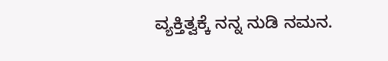ವ್ಯಕ್ತಿತ್ವಕ್ಕೆ ನನ್ನ ನುಡಿ ನಮನ.